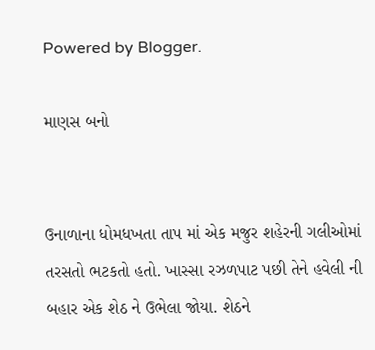Powered by Blogger.

માણસ બનો


ઉનાળાના ધોમધખતા તાપ માં એક મજુર શહેરની ગલીઓમાં તરસતો ભટકતો હતો. ખાસ્સા રઝળપાટ પછી તેને હવેલી ની બહાર એક શેઠ ને ઉભેલા જોયા. શેઠને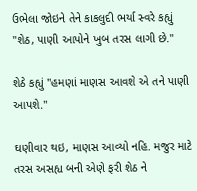ઉભેલા જોઇને તેને કાકલુદી ભર્યા સ્વરે કહ્યું "શેઠ, પાણી આપોને ખુબ તરસ લાગી છે."

શેઠે કહ્યું "હમણાં માણસ આવશે એ તને પાણી આપશે."

ઘણીવાર થઇ, માણસ આવ્યો નહિ. મજુર માટે તરસ અસહ્ય બની એણે ફરી શેઠ ને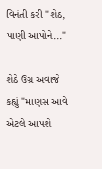વિનંતી કરી "શેઠ, પાણી આપોને..."

શેઠે ઉગ્ર અવાજે કહ્યું "માણસ આવે એટલે આપશે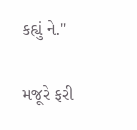કહ્યું ને."

મજૂરે ફરી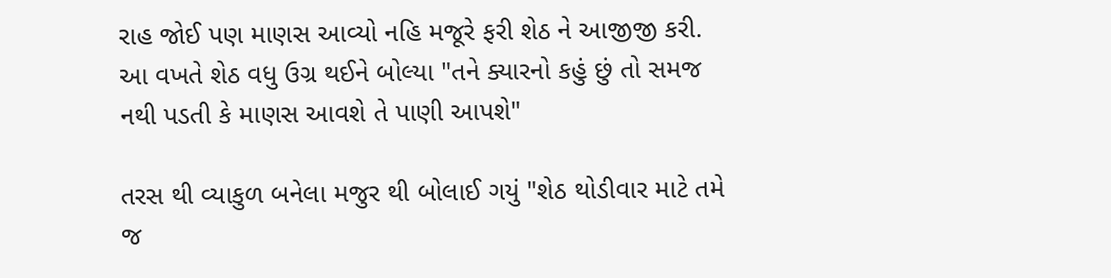રાહ જોઈ પણ માણસ આવ્યો નહિ મજૂરે ફરી શેઠ ને આજીજી કરી. આ વખતે શેઠ વધુ ઉગ્ર થઈને બોલ્યા "તને ક્યારનો કહું છું તો સમજ નથી પડતી કે માણસ આવશે તે પાણી આપશે"

તરસ થી વ્યાકુળ બનેલા મજુર થી બોલાઈ ગયું "શેઠ થોડીવાર માટે તમે જ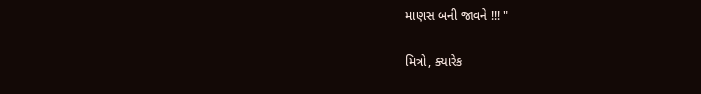માણસ બની જાવને !!! "

મિત્રો, ક્યારેક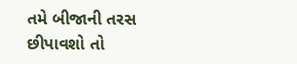તમે બીજાની તરસ છીપાવશો તો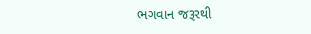ભગવાન જરૂરથી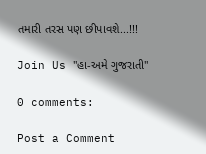તમારી તરસ પણ છીપાવશે...!!!

Join Us "હા-અમે ગુજરાતી"

0 comments:

Post a Comment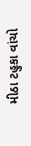મીઠા ટહુકા વાંચો